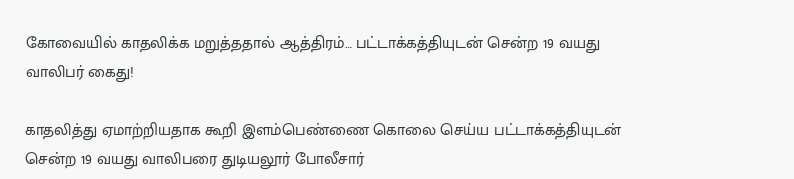கோவையில் காதலிக்க மறுத்ததால் ஆத்திரம்… பட்டாக்கத்தியுடன் சென்ற 19 வயது வாலிபர் கைது!

காதலித்து ஏமாற்றியதாக கூறி இளம்பெண்ணை கொலை செய்ய பட்டாக்கத்தியுடன் சென்ற 19 வயது வாலிபரை துடியலூர் போலீசார்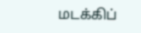மடக்கிப்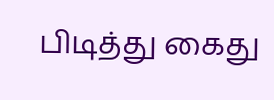பிடித்து கைது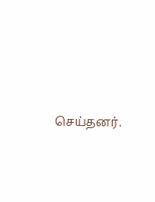செய்தனர்.